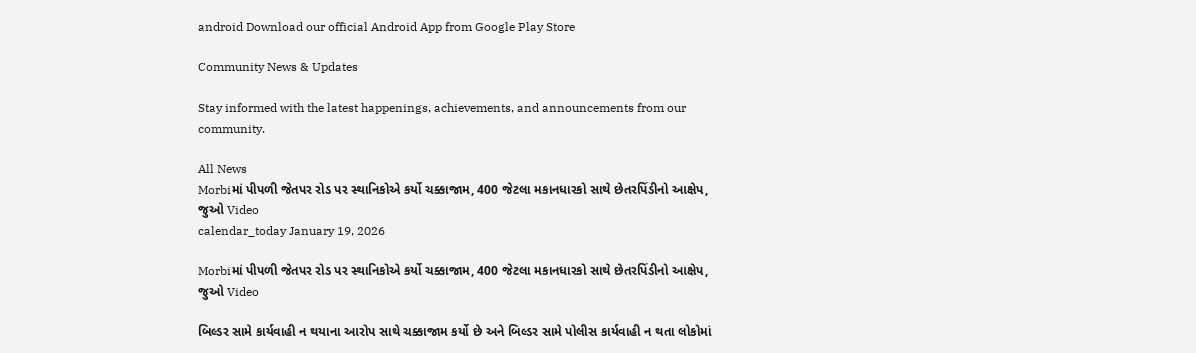android Download our official Android App from Google Play Store

Community News & Updates

Stay informed with the latest happenings, achievements, and announcements from our community.

All News
Morbiમાં પીપળી જેતપર રોડ પર સ્થાનિકોએ કર્યો ચક્કાજામ, 400 જેટલા મકાનધારકો સાથે છેતરપિંડીનો આક્ષેપ, જુઓ Video
calendar_today January 19, 2026

Morbiમાં પીપળી જેતપર રોડ પર સ્થાનિકોએ કર્યો ચક્કાજામ, 400 જેટલા મકાનધારકો સાથે છેતરપિંડીનો આક્ષેપ, જુઓ Video

બિલ્ડર સામે કાર્યવાહી ન થયાના આરોપ સાથે ચક્કાજામ કર્યો છે અને બિલ્ડર સામે પોલીસ કાર્યવાહી ન થતા લોકોમાં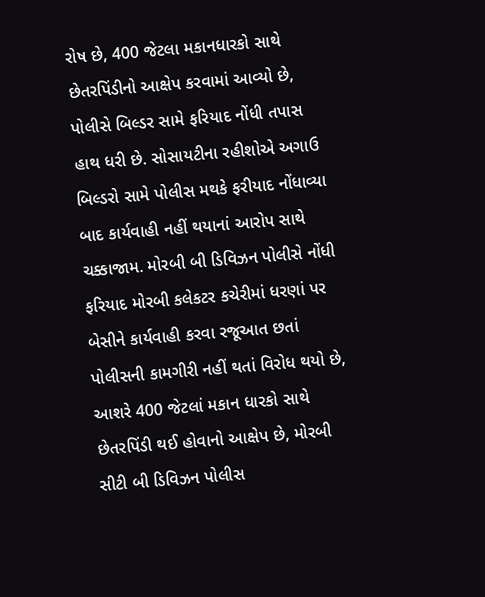રોષ છે, 400 જેટલા મકાનધારકો સાથે છેતરપિંડીનો આક્ષેપ કરવામાં આવ્યો છે, પોલીસે બિલ્ડર સામે ફરિયાદ નોંધી તપાસ હાથ ધરી છે. સોસાયટીના રહીશોએ અગાઉ બિલ્ડરો સામે પોલીસ મથકે ફરીયાદ નોંધાવ્યા બાદ કાર્યવાહી નહીં થયાનાં આરોપ સાથે ચક્કાજામ. મોરબી બી ડિવિઝન પોલીસે નોંધી ફરિયાદ મોરબી કલેકટર કચેરીમાં ધરણાં પર બેસીને કાર્યવાહી કરવા રજૂઆત છતાં પોલીસની કામગીરી નહીં થતાં વિરોધ થયો છે, આશરે 400 જેટલાં મકાન ધારકો સાથે છેતરપિંડી થઈ હોવાનો આક્ષેપ છે, મોરબી સીટી બી ડિવિઝન પોલીસ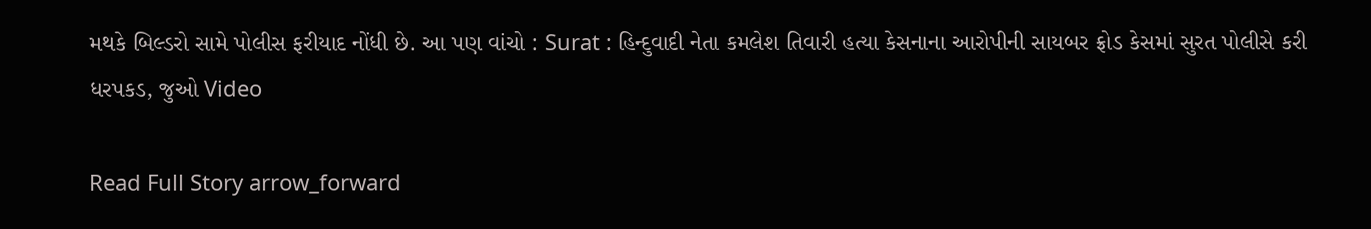મથકે બિલ્ડરો સામે પોલીસ ફરીયાદ નોંધી છે. આ પણ વાંચો : Surat : હિન્દુવાદી નેતા કમલેશ તિવારી હત્યા કેસનાના આરોપીની સાયબર ફ્રોડ કેસમાં સુરત પોલીસે કરી ધરપકડ, જુઓ Video

Read Full Story arrow_forward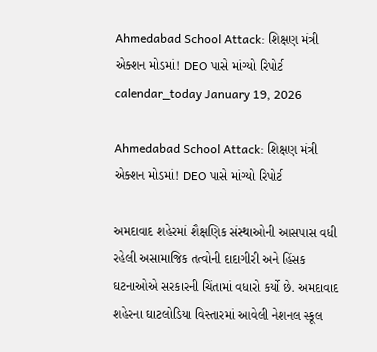Ahmedabad School Attack: શિક્ષણ મંત્રી એક્શન મોડમાં! DEO પાસે માંગ્યો રિપોર્ટ
calendar_today January 19, 2026

Ahmedabad School Attack: શિક્ષણ મંત્રી એક્શન મોડમાં! DEO પાસે માંગ્યો રિપોર્ટ

અમદાવાદ શહેરમાં શૈક્ષણિક સંસ્થાઓની આસપાસ વધી રહેલી અસામાજિક તત્વોની દાદાગીરી અને હિંસક ઘટનાઓએ સરકારની ચિંતામાં વધારો કર્યો છે. અમદાવાદ શહેરના ઘાટલોડિયા વિસ્તારમાં આવેલી નેશનલ સ્કૂલ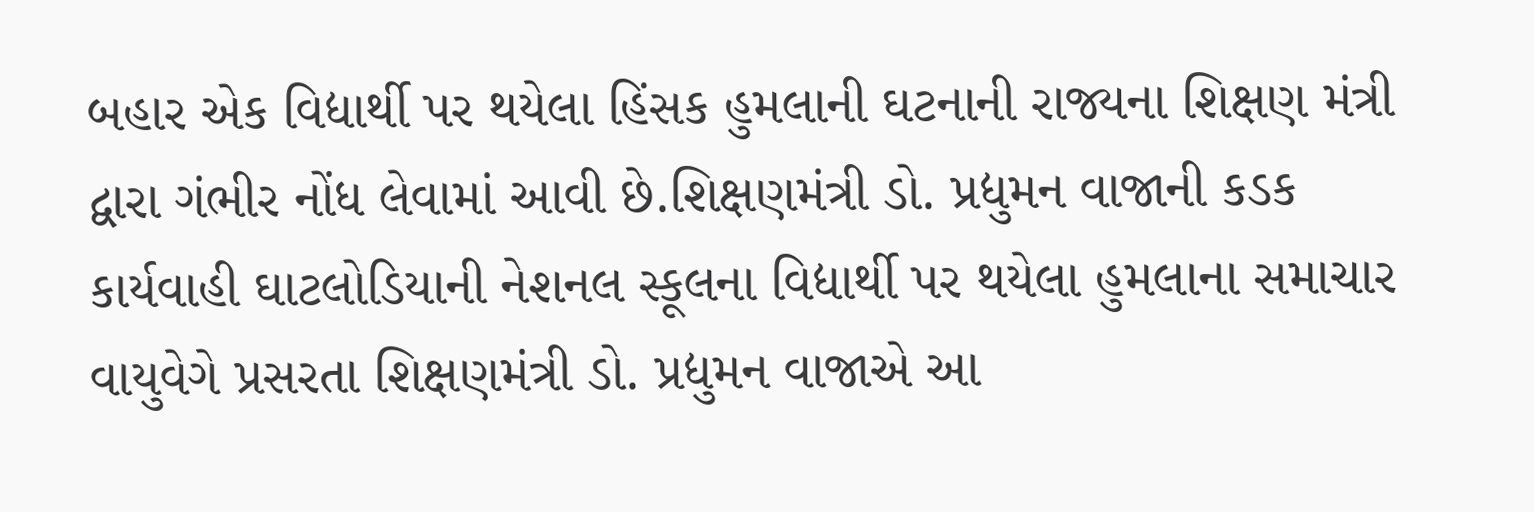બહાર એક વિદ્યાર્થી પર થયેલા હિંસક હુમલાની ઘટનાની રાજ્યના શિક્ષણ મંત્રી દ્વારા ગંભીર નોંધ લેવામાં આવી છે.શિક્ષણમંત્રી ડો. પ્રદ્યુમન વાજાની કડક કાર્યવાહી ઘાટલોડિયાની નેશનલ સ્કૂલના વિદ્યાર્થી પર થયેલા હુમલાના સમાચાર વાયુવેગે પ્રસરતા શિક્ષણમંત્રી ડો. પ્રદ્યુમન વાજાએ આ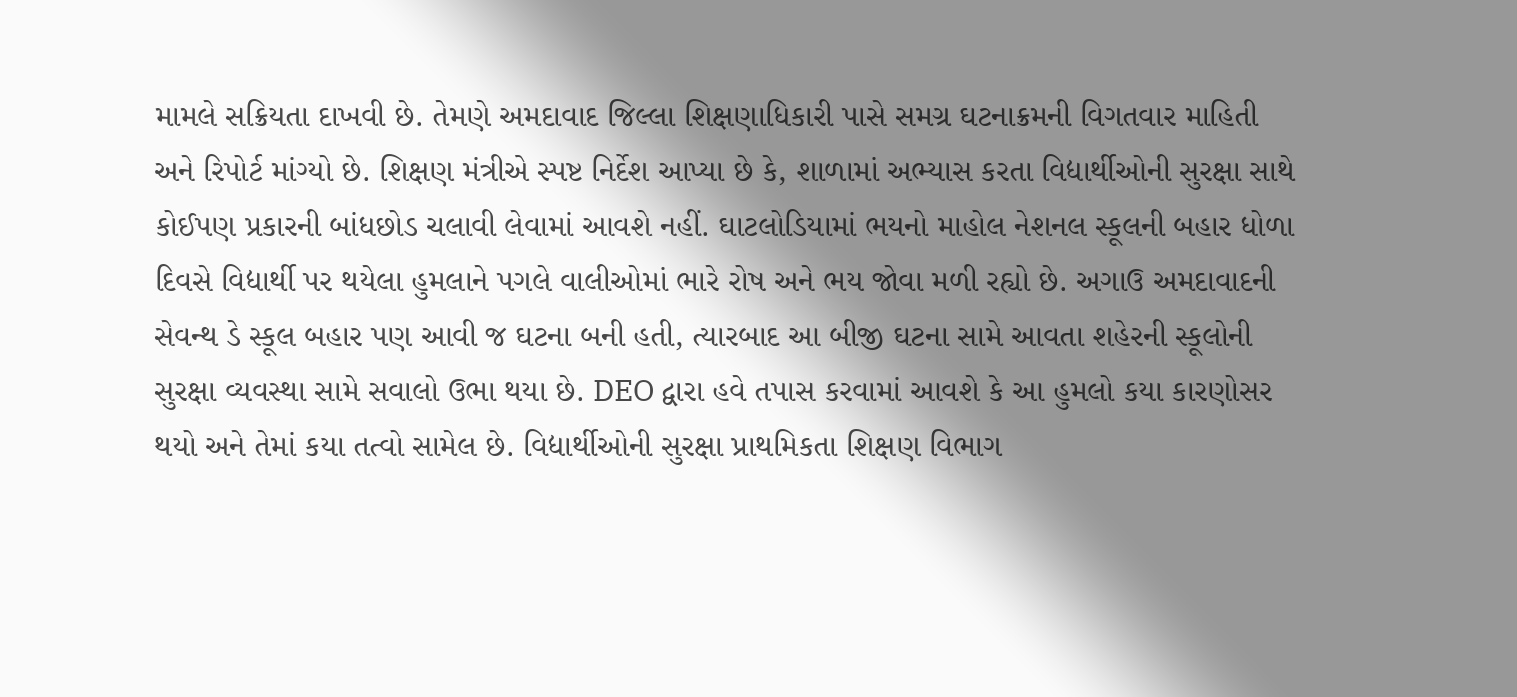મામલે સક્રિયતા દાખવી છે. તેમણે અમદાવાદ જિલ્લા શિક્ષણાધિકારી પાસે સમગ્ર ઘટનાક્રમની વિગતવાર માહિતી અને રિપોર્ટ માંગ્યો છે. શિક્ષણ મંત્રીએ સ્પષ્ટ નિર્દેશ આપ્યા છે કે, શાળામાં અભ્યાસ કરતા વિદ્યાર્થીઓની સુરક્ષા સાથે કોઈપણ પ્રકારની બાંધછોડ ચલાવી લેવામાં આવશે નહીં. ઘાટલોડિયામાં ભયનો માહોલ નેશનલ સ્કૂલની બહાર ધોળા દિવસે વિદ્યાર્થી પર થયેલા હુમલાને પગલે વાલીઓમાં ભારે રોષ અને ભય જોવા મળી રહ્યો છે. અગાઉ અમદાવાદની સેવન્થ ડે સ્કૂલ બહાર પણ આવી જ ઘટના બની હતી, ત્યારબાદ આ બીજી ઘટના સામે આવતા શહેરની સ્કૂલોની સુરક્ષા વ્યવસ્થા સામે સવાલો ઉભા થયા છે. DEO દ્વારા હવે તપાસ કરવામાં આવશે કે આ હુમલો કયા કારણોસર થયો અને તેમાં કયા તત્વો સામેલ છે. વિદ્યાર્થીઓની સુરક્ષા પ્રાથમિકતા શિક્ષણ વિભાગ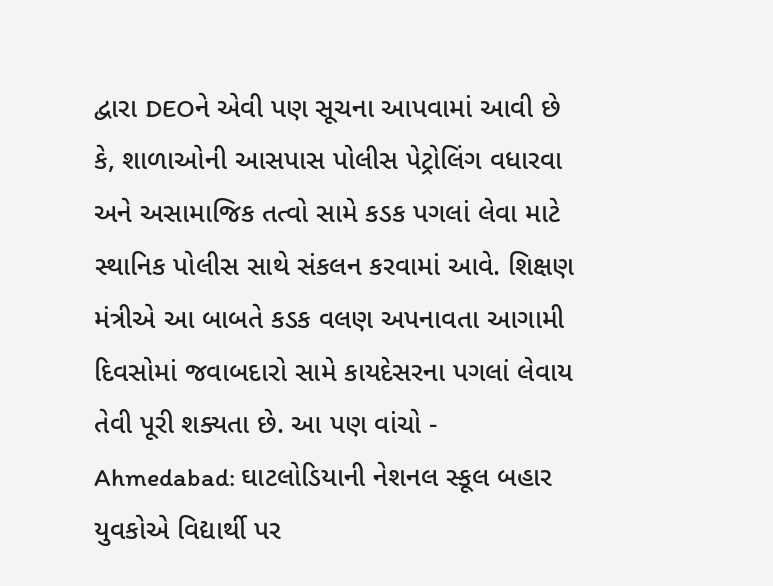દ્વારા DEOને એવી પણ સૂચના આપવામાં આવી છે કે, શાળાઓની આસપાસ પોલીસ પેટ્રોલિંગ વધારવા અને અસામાજિક તત્વો સામે કડક પગલાં લેવા માટે સ્થાનિક પોલીસ સાથે સંકલન કરવામાં આવે. શિક્ષણ મંત્રીએ આ બાબતે કડક વલણ અપનાવતા આગામી દિવસોમાં જવાબદારો સામે કાયદેસરના પગલાં લેવાય તેવી પૂરી શક્યતા છે. આ પણ વાંચો - Ahmedabad: ઘાટલોડિયાની નેશનલ સ્કૂલ બહાર યુવકોએ વિદ્યાર્થી પર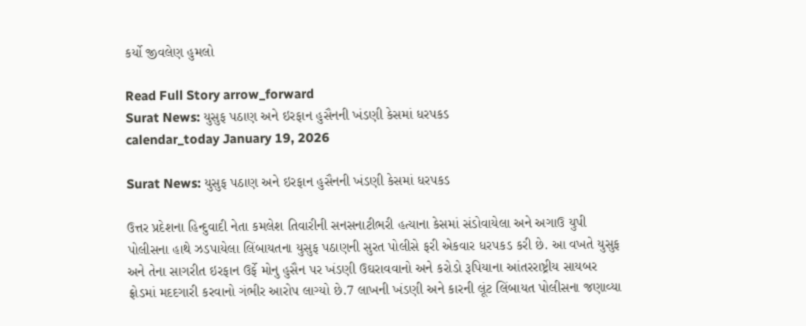કર્યો જીવલેણ હુમલો

Read Full Story arrow_forward
Surat News: યુસુફ પઠાણ અને ઇરફાન હુસૈનની ખંડણી કેસમાં ધરપકડ
calendar_today January 19, 2026

Surat News: યુસુફ પઠાણ અને ઇરફાન હુસૈનની ખંડણી કેસમાં ધરપકડ

ઉત્તર પ્રદેશના હિન્દુવાદી નેતા કમલેશ તિવારીની સનસનાટીભરી હત્યાના કેસમાં સંડોવાયેલા અને અગાઉ યુપી પોલીસના હાથે ઝડપાયેલા લિંબાયતના યુસુફ પઠાણની સુરત પોલીસે ફરી એકવાર ધરપકડ કરી છે. આ વખતે યુસુફ અને તેના સાગરીત ઇરફાન ઉર્ફે મોનુ હુસૈન પર ખંડણી ઉઘરાવવાનો અને કરોડો રૂપિયાના આંતરરાષ્ટ્રીય સાયબર ફ્રોડમાં મદદગારી કરવાનો ગંભીર આરોપ લાગ્યો છે.7 લાખની ખંડણી અને કારની લૂંટ લિંબાયત પોલીસના જણાવ્યા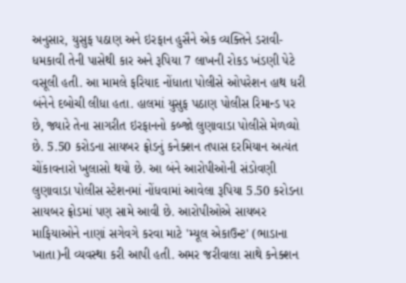અનુસાર, યુસુફ પઠાણ અને ઇરફાન હુસૈને એક વ્યક્તિને ડરાવી-ધમકાવી તેની પાસેથી કાર અને રૂપિયા 7 લાખની રોકડ ખંડણી પેટે વસૂલી હતી. આ મામલે ફરિયાદ નોંધાતા પોલીસે ઓપરેશન હાથ ધરી બંનેને દબોચી લીધા હતા. હાલમાં યુસુફ પઠાણ પોલીસ રિમાન્ડ પર છે, જ્યારે તેના સાગરીત ઇરફાનનો કબ્જો લુણાવાડા પોલીસે મેળવ્યો છે. 5.50 કરોડના સાયબર ફ્રોડનું કનેક્શન તપાસ દરમિયાન અત્યંત ચોંકાવનારો ખુલાસો થયો છે. આ બંને આરોપીઓની સંડોવણી લુણાવાડા પોલીસ સ્ટેશનમાં નોંધવામાં આવેલા રૂપિયા 5.50 કરોડના સાયબર ફ્રોડમાં પણ સામે આવી છે. આરોપીઓએ સાયબર માફિયાઓને નાણાં સગેવગે કરવા માટે 'મ્યૂલ એકાઉન્ટ' (ભાડાના ખાતા)ની વ્યવસ્થા કરી આપી હતી. અમર જરીવાલા સાથે કનેક્શન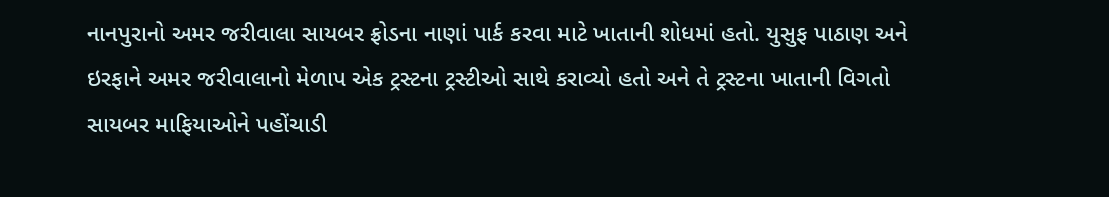નાનપુરાનો અમર જરીવાલા સાયબર ફ્રોડના નાણાં પાર્ક કરવા માટે ખાતાની શોધમાં હતો. યુસુફ પાઠાણ અને ઇરફાને અમર જરીવાલાનો મેળાપ એક ટ્રસ્ટના ટ્રસ્ટીઓ સાથે કરાવ્યો હતો અને તે ટ્રસ્ટના ખાતાની વિગતો સાયબર માફિયાઓને પહોંચાડી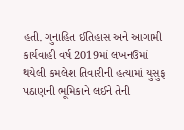હતી. ગુનાહિત ઈતિહાસ અને આગામી કાર્યવાહી વર્ષ 2019માં લખનઉમાં થયેલી કમલેશ તિવારીની હત્યામાં યુસુફ પઠાણની ભૂમિકાને લઈને તેની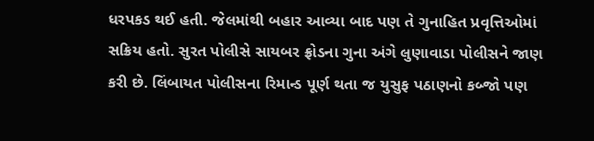ધરપકડ થઈ હતી. જેલમાંથી બહાર આવ્યા બાદ પણ તે ગુનાહિત પ્રવૃત્તિઓમાં સક્રિય હતો. સુરત પોલીસે સાયબર ફ્રોડના ગુના અંગે લુણાવાડા પોલીસને જાણ કરી છે. લિંબાયત પોલીસના રિમાન્ડ પૂર્ણ થતા જ યુસુફ પઠાણનો કબ્જો પણ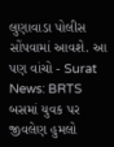લુણાવાડા પોલીસ સોંપવામાં આવશે. આ પણ વાંચો - Surat News: BRTS બસમાં યુવક પર જીવલેણ હુમલો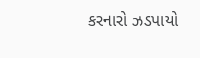કરનારો ઝડપાયો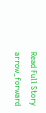Read Full Story arrow_forward